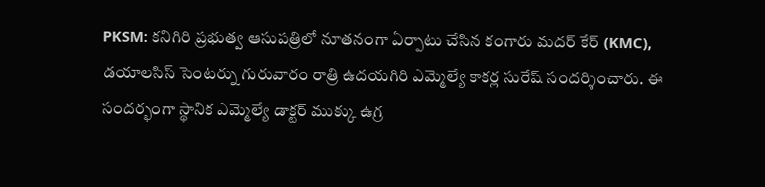PKSM: కనిగిరి ప్రభుత్వ ఆసుపత్రిలో నూతనంగా ఏర్పాటు చేసిన కంగారు మదర్ కేర్ (KMC), డయాలసిస్ సెంటర్ను గురువారం రాత్రి ఉదయగిరి ఎమ్మెల్యే కాకర్ల సురేష్ సందర్శించారు. ఈ సందర్భంగా స్థానిక ఎమ్మెల్యే డాక్టర్ ముక్కు ఉగ్ర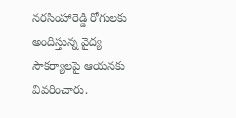నరసింహారెడ్డి రోగులకు అందిస్తున్న వైద్య సౌకర్యాలపై ఆయనకు వివరించారు.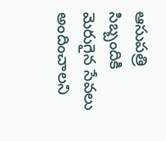ఆసుపత్రి సిబ్బందికి మెరుగైన సేవలు అందించాలని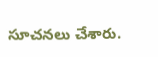సూచనలు చేశారు.